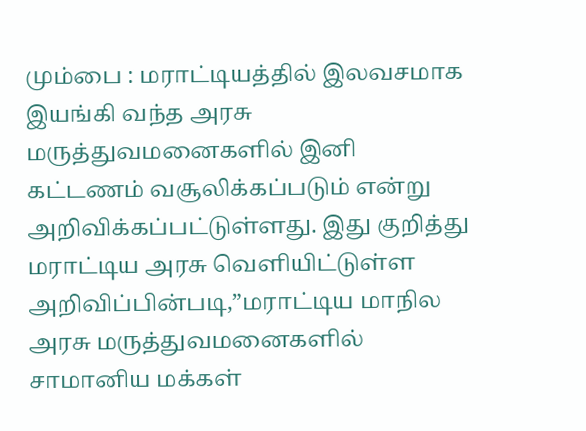மும்பை : மராட்டியத்தில் இலவசமாக இயங்கி வந்த அரசு மருத்துவமனைகளில் இனி கட்டணம் வசூலிக்கப்படும் என்று அறிவிக்கப்பட்டுள்ளது. இது குறித்து மராட்டிய அரசு வெளியிட்டுள்ள அறிவிப்பின்படி,”மராட்டிய மாநில அரசு மருத்துவமனைகளில் சாமானிய மக்கள்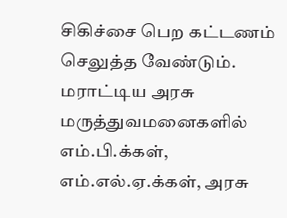சிகிச்சை பெற கட்டணம் செலுத்த வேண்டும். மராட்டிய அரசு மருத்துவமனைகளில் எம்.பி.க்கள், எம்.எல்.ஏ.க்கள், அரசு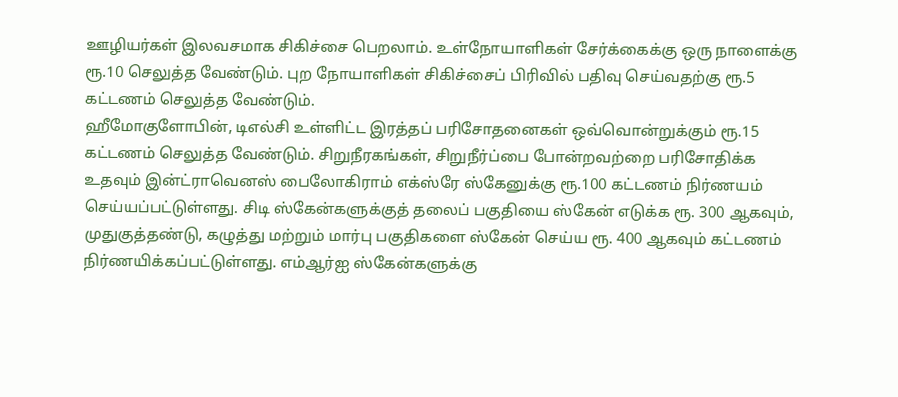ஊழியர்கள் இலவசமாக சிகிச்சை பெறலாம். உள்நோயாளிகள் சேர்க்கைக்கு ஒரு நாளைக்கு ரூ.10 செலுத்த வேண்டும். புற நோயாளிகள் சிகிச்சைப் பிரிவில் பதிவு செய்வதற்கு ரூ.5 கட்டணம் செலுத்த வேண்டும்.
ஹீமோகுளோபின், டிஎல்சி உள்ளிட்ட இரத்தப் பரிசோதனைகள் ஒவ்வொன்றுக்கும் ரூ.15 கட்டணம் செலுத்த வேண்டும். சிறுநீரகங்கள், சிறுநீர்ப்பை போன்றவற்றை பரிசோதிக்க உதவும் இன்ட்ராவெனஸ் பைலோகிராம் எக்ஸ்ரே ஸ்கேனுக்கு ரூ.100 கட்டணம் நிர்ணயம் செய்யப்பட்டுள்ளது. சிடி ஸ்கேன்களுக்குத் தலைப் பகுதியை ஸ்கேன் எடுக்க ரூ. 300 ஆகவும், முதுகுத்தண்டு, கழுத்து மற்றும் மார்பு பகுதிகளை ஸ்கேன் செய்ய ரூ. 400 ஆகவும் கட்டணம் நிர்ணயிக்கப்பட்டுள்ளது. எம்ஆர்ஐ ஸ்கேன்களுக்கு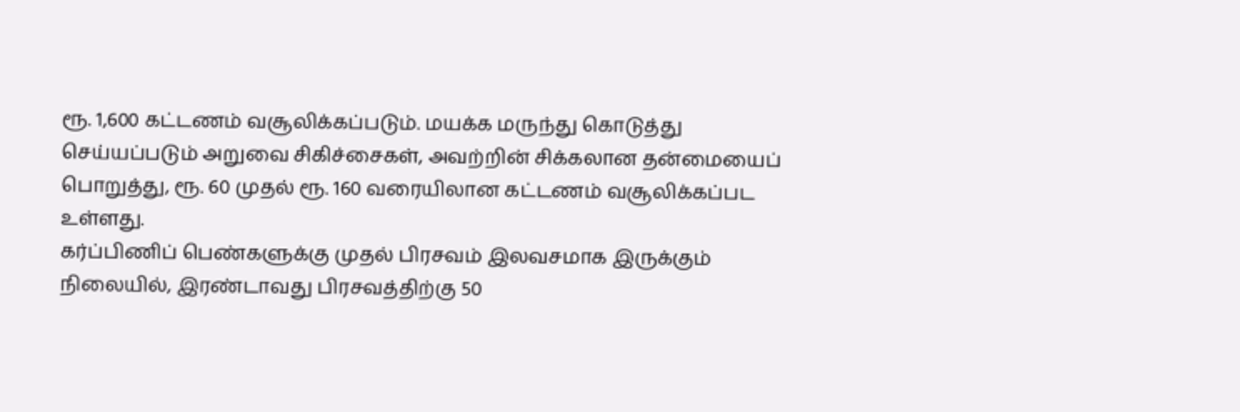ரூ. 1,600 கட்டணம் வசூலிக்கப்படும். மயக்க மருந்து கொடுத்து செய்யப்படும் அறுவை சிகிச்சைகள், அவற்றின் சிக்கலான தன்மையைப் பொறுத்து, ரூ. 60 முதல் ரூ. 160 வரையிலான கட்டணம் வசூலிக்கப்பட உள்ளது.
கர்ப்பிணிப் பெண்களுக்கு முதல் பிரசவம் இலவசமாக இருக்கும் நிலையில், இரண்டாவது பிரசவத்திற்கு 50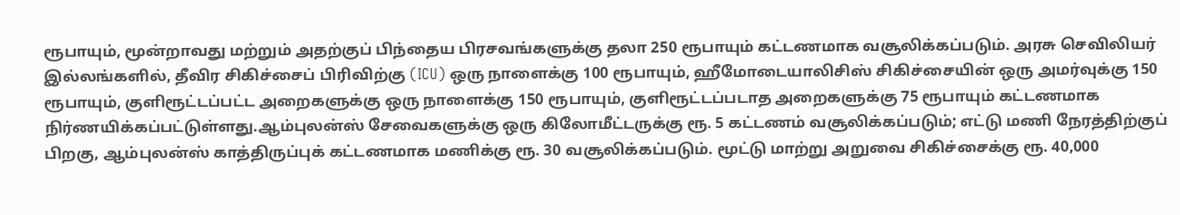ரூபாயும், மூன்றாவது மற்றும் அதற்குப் பிந்தைய பிரசவங்களுக்கு தலா 250 ரூபாயும் கட்டணமாக வசூலிக்கப்படும். அரசு செவிலியர் இல்லங்களில், தீவிர சிகிச்சைப் பிரிவிற்கு (ICU) ஒரு நாளைக்கு 100 ரூபாயும், ஹீமோடையாலிசிஸ் சிகிச்சையின் ஒரு அமர்வுக்கு 150 ரூபாயும், குளிரூட்டப்பட்ட அறைகளுக்கு ஒரு நாளைக்கு 150 ரூபாயும், குளிரூட்டப்படாத அறைகளுக்கு 75 ரூபாயும் கட்டணமாக நிர்ணயிக்கப்பட்டுள்ளது.ஆம்புலன்ஸ் சேவைகளுக்கு ஒரு கிலோமீட்டருக்கு ரூ. 5 கட்டணம் வசூலிக்கப்படும்; எட்டு மணி நேரத்திற்குப் பிறகு, ஆம்புலன்ஸ் காத்திருப்புக் கட்டணமாக மணிக்கு ரூ. 30 வசூலிக்கப்படும். மூட்டு மாற்று அறுவை சிகிச்சைக்கு ரூ. 40,000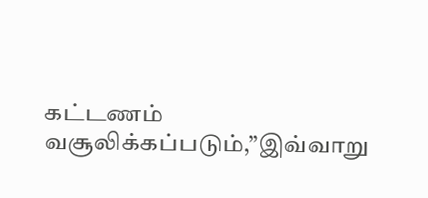கட்டணம் வசூலிக்கப்படும்,”இவ்வாறு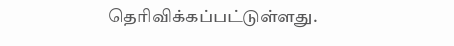தெரிவிக்கப்பட்டுள்ளது.